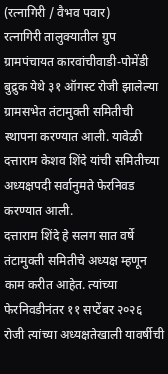(रत्नागिरी / वैभव पवार)
रत्नागिरी तालुक्यातील ग्रुप ग्रामपंचायत कारवांचीवाडी-पोमेंडी बुद्रुक येथे ३१ ऑगस्ट रोजी झालेल्या ग्रामसभेत तंटामुक्ती समितीची स्थापना करण्यात आली. यावेळी दत्ताराम केशव शिंदे यांची समितीच्या अध्यक्षपदी सर्वानुमते फेरनिवड करण्यात आली.
दत्ताराम शिंदे हे सलग सात वर्षे तंटामुक्ती समितीचे अध्यक्ष म्हणून काम करीत आहेत. त्यांच्या फेरनिवडीनंतर ११ सप्टेंबर २०२६ रोजी त्यांच्या अध्यक्षतेखाली यावर्षीची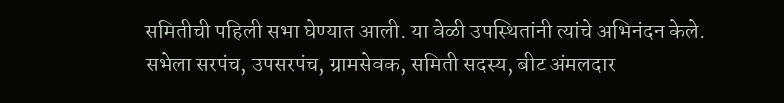समितीची पहिली सभा घेण्यात आली. या वेळी उपस्थितांनी त्यांचे अभिनंदन केले.
सभेला सरपंच, उपसरपंच, ग्रामसेवक, समिती सदस्य, बीट अंमलदार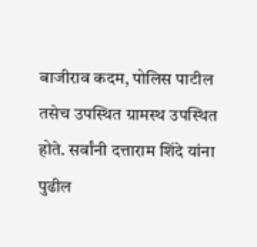बाजीराव कदम, पोलिस पाटील तसेच उपस्थित ग्रामस्थ उपस्थित होते. सर्वांनी दत्ताराम शिंदे यांना पुढील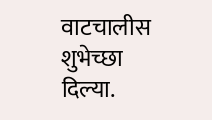वाटचालीस शुभेच्छा दिल्या.